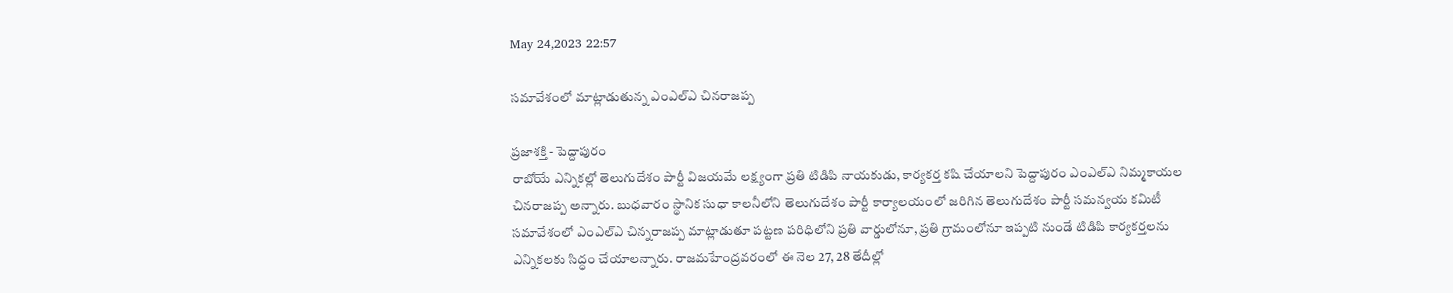May 24,2023 22:57

సమావేశంలో మాట్లాడుతున్న ఎంఎల్‌ఎ చినరాజప్ప

ప్రజాశక్తి - పెద్దాపురం
రాబోయే ఎన్నికల్లో తెలుగుదేశం పార్టీ విజయమే లక్ష్యంగా ప్రతి టిడిపి నాయకుడు, కార్యకర్త కషి చేయాలని పెద్దాపురం ఎంఎల్‌ఎ నిమ్మకాయల చినరాజప్ప అన్నారు. బుధవారం స్థానిక సుధా కాలనీలోని తెలుగుదేశం పార్టీ కార్యాలయంలో జరిగిన తెలుగుదేశం పార్టీ సమన్వయ కమిటీ సమావేశంలో ఎంఎల్‌ఎ చిన్నరాజప్ప మాట్లాడుతూ పట్టణ పరిధిలోని ప్రతి వార్డులోనూ, ప్రతి గ్రామంలోనూ ఇప్పటి నుండే టిడిపి కార్యకర్తలను ఎన్నికలకు సిద్ధం చేయాలన్నారు. రాజమహేంద్రవరంలో ఈ నెల 27, 28 తేదీల్లో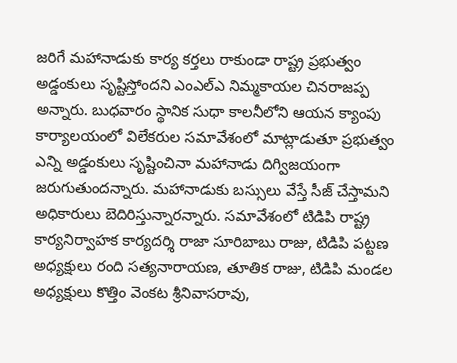జరిగే మహానాడుకు కార్య కర్తలు రాకుండా రాష్ట్ర ప్రభుత్వం అడ్డంకులు సృష్టిస్తోందని ఎంఎల్‌ఎ నిమ్మకాయల చినరాజప్ప అన్నారు. బుధవారం స్థానిక సుధా కాలనీలోని ఆయన క్యాంపు కార్యాలయంలో విలేకరుల సమావేశంలో మాట్లాడుతూ ప్రభుత్వం ఎన్ని అడ్డంకులు సృష్టించినా మహానాడు దిగ్విజయంగా జరుగుతుందన్నారు. మహానాడుకు బస్సులు వేస్తే సీజ్‌ చేస్తామని అధికారులు బెదిరిస్తున్నారన్నారు. సమావేశంలో టిడిపి రాష్ట్ర కార్యనిర్వాహక కార్యదర్శి రాజా సూరిబాబు రాజు, టిడిపి పట్టణ అధ్యక్షులు రంది సత్యనారాయణ, తూతిక రాజు, టిడిపి మండల అధ్యక్షులు కొత్తిం వెంకట శ్రీనివాసరావు,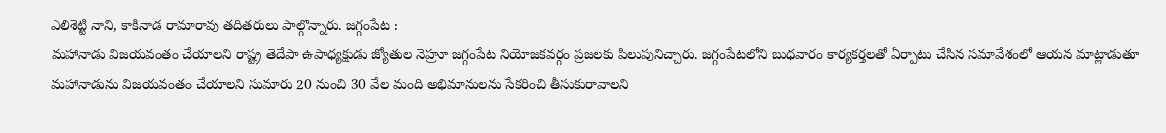ఎలిశెట్టి నాని, కాకినాడ రామారావు తదితరులు పాల్గొన్నారు. జగ్గంపేట :
మహానాడు విజయవంతం చేయాలని రాష్ట్ర తెదేపా ఉపాధ్యక్షుడు జ్యోతుల నెహ్రూ జగ్గంపేట నియోజకవర్గం ప్రజలకు పిలుపునిచ్చారు. జగ్గంపేటలోని బుధవారం కార్యకర్తలతో ఏర్పాటు చేసిన సమావేశంలో ఆయన మాట్లాడుతూ మహానాడును విజయవంతం చేయాలని సుమారు 20 నుంచి 30 వేల మంది అభిమానులను సేకరించి తీసుకురావాలని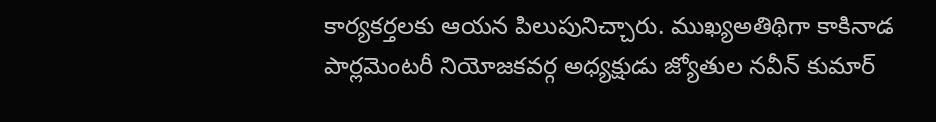కార్యకర్తలకు ఆయన పిలుపునిచ్చారు. ముఖ్యఅతిథిగా కాకినాడ పార్లమెంటరీ నియోజకవర్గ అధ్యక్షుడు జ్యోతుల నవీన్‌ కుమార్‌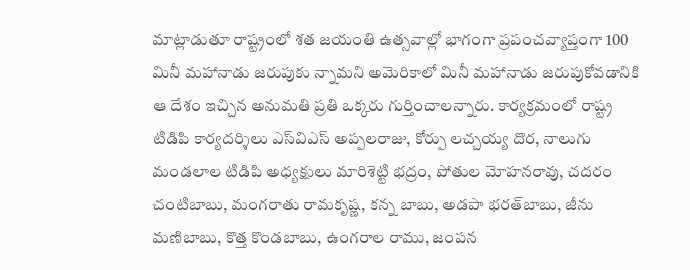మాట్లాడుతూ రాష్ట్రంలో శత జయంతి ఉత్సవాల్లో భాగంగా ప్రపంచవ్యాప్తంగా 100 మినీ మహానాడు జరుపుకు న్నామని అమెరికాలో మినీ మహానాడు జరుపుకోవడానికి ఆ దేశం ఇచ్చిన అనుమతి ప్రతి ఒక్కరు గుర్తించాలన్నారు. కార్యక్రమంలో రాష్ట్ర టిడిపి కార్యదర్శిలు ఎస్‌విఎస్‌ అప్పలరాజు, కోర్పు లచ్చయ్య దొర, నాలుగు మండలాల టిడిపి అధ్యక్షులు మారిశెట్టి భద్రం, పోతుల మోహనరావు, చదరం చంటిబాబు, మంగరాతు రామకృష్ణ, కన్న బాబు, అడపా భరత్‌బాబు, జీను మణిబాబు, కొత్త కొండబాబు, ఉంగరాల రాము, జంపన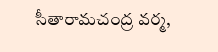సీతారామచంద్ర వర్మ,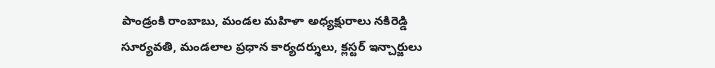పాండ్రంకి రాంబాబు, మండల మహిళా అధ్యక్షురాలు నకిరెడ్డి సూర్యవతి, మండలాల ప్రధాన కార్యదర్శులు, క్లస్టర్‌ ఇన్చార్జులు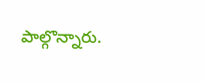పాల్గొన్నారు.